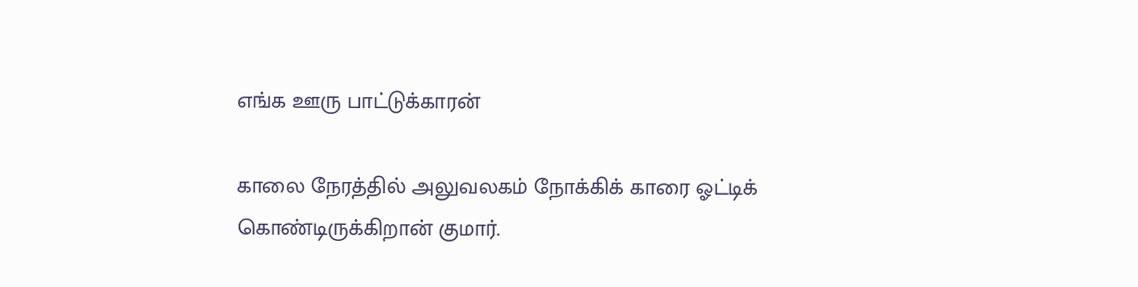எங்க ஊரு பாட்டுக்காரன்

காலை நேரத்தில் அலுவலகம் நோக்கிக் காரை ஓட்டிக் கொண்டிருக்கிறான் குமார்.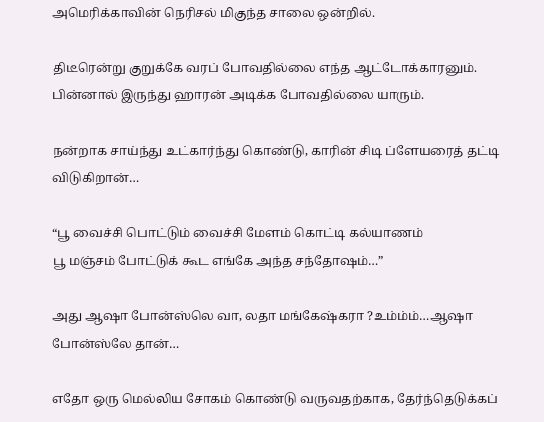அமெரிக்காவின் நெரிசல் மிகுந்த சாலை ஒன்றில்.

திடீரென்று குறுக்கே வரப் போவதில்லை எந்த ஆட்டோக்காரனும். பின்னால் இருந்து ஹாரன் அடிக்க போவதில்லை யாரும்.

நன்றாக சாய்ந்து உட்கார்ந்து கொண்டு, காரின் சிடி ப்ளேயரைத் தட்டி விடுகிறான்…

“பூ வைச்சி பொட்டும் வைச்சி மேளம் கொட்டி கல்யாணம்
பூ மஞ்சம் போட்டுக் கூட எங்கே அந்த சந்தோஷம்…”

அது ஆஷா போன்ஸ்லெ வா, லதா மங்கேஷ்கரா ?உம்ம்ம்…ஆஷா போன்ஸ்லே தான்…

எதோ ஒரு மெல்லிய சோகம் கொண்டு வருவதற்காக, தேர்ந்தெடுக்கப்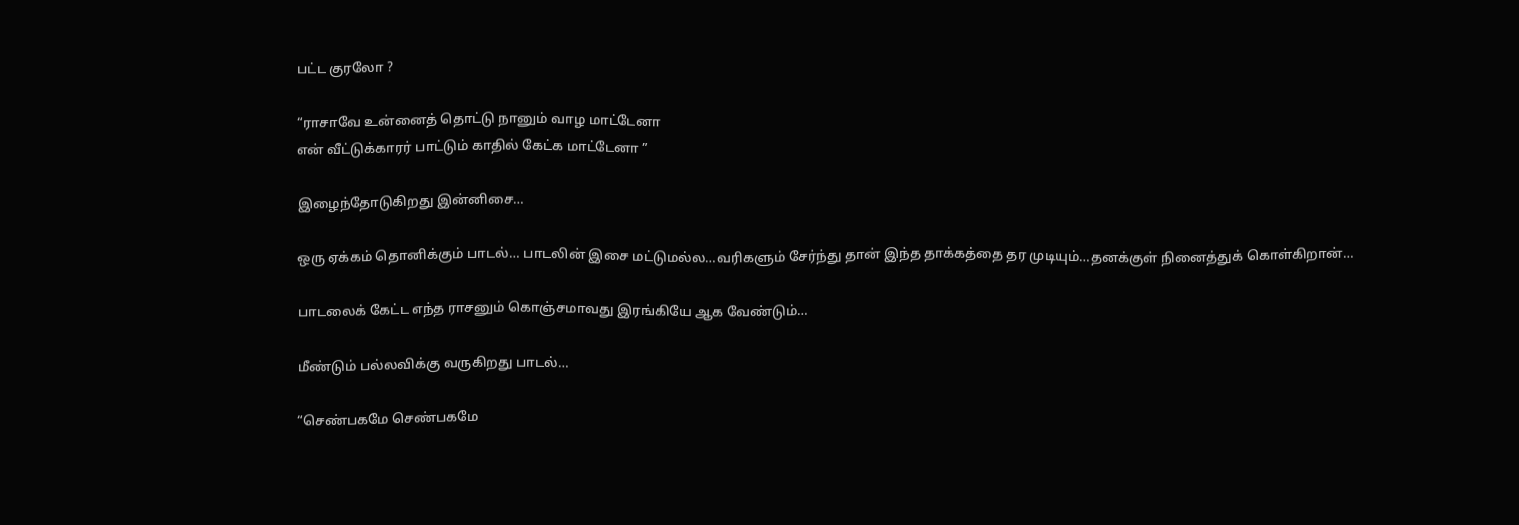பட்ட குரலோ ?

“ராசாவே உன்னைத் தொட்டு நானும் வாழ மாட்டேனா
என் வீட்டுக்காரர் பாட்டும் காதில் கேட்க மாட்டேனா ”

இழைந்தோடுகிறது இன்னிசை…

ஒரு ஏக்கம் தொனிக்கும் பாடல்… பாடலின் இசை மட்டுமல்ல…வரிகளும் சேர்ந்து தான் இந்த தாக்கத்தை தர முடியும்…தனக்குள் நினைத்துக் கொள்கிறான்…

பாடலைக் கேட்ட எந்த ராசனும் கொஞ்சமாவது இரங்கியே ஆக வேண்டும்…

மீண்டும் பல்லவிக்கு வருகிறது பாடல்…

“செண்பகமே செண்பகமே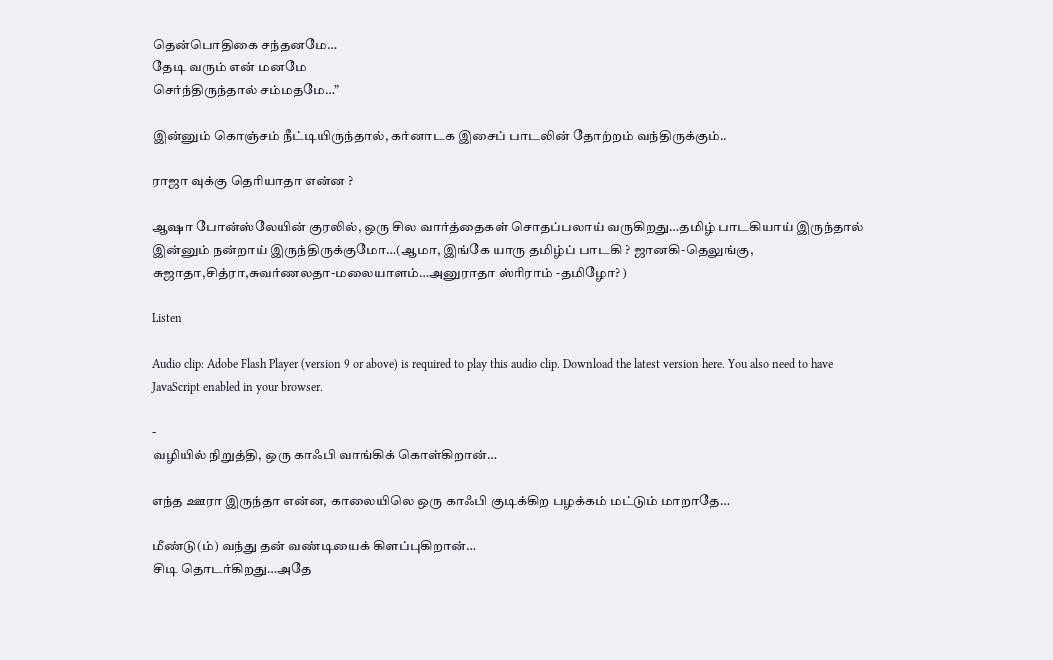தென்பொதிகை சந்தனமே…
தேடி வரும் என் மனமே
செர்ந்திருந்தால் சம்மதமே…”

இன்னும் கொஞ்சம் நீட்டியிருந்தால், கர்னாடக இசைப் பாடலின் தோற்றம் வந்திருக்கும்..

ராஜா வுக்கு தெரியாதா என்ன ?

ஆஷா போன்ஸ்லேயின் குரலில், ஒரு சில வார்த்தைகள் சொதப்பலாய் வருகிறது…தமிழ் பாடகியாய் இருந்தால் இன்னும் நன்றாய் இருந்திருக்குமோ…(ஆமா, இங்கே யாரு தமிழ்ப் பாடகி ? ஜானகி-தெலுங்கு, சுஜாதா,சித்ரா,சுவர்ணலதா-மலையாளம்…அனுராதா ஸ்ரிராம் -தமிழோ? )

Listen

Audio clip: Adobe Flash Player (version 9 or above) is required to play this audio clip. Download the latest version here. You also need to have JavaScript enabled in your browser.

-
வழியில் நிறுத்தி, ஒரு காஃபி வாங்கிக் கொள்கிறான்…

எந்த ஊரா இருந்தா என்ன, காலையிலெ ஒரு காஃபி குடிக்கிற பழக்கம் மட்டும் மாறாதே…

மீண்டு(ம்) வந்து தன் வண்டியைக் கிளப்புகிறான்…
சிடி தொடர்கிறது…அதே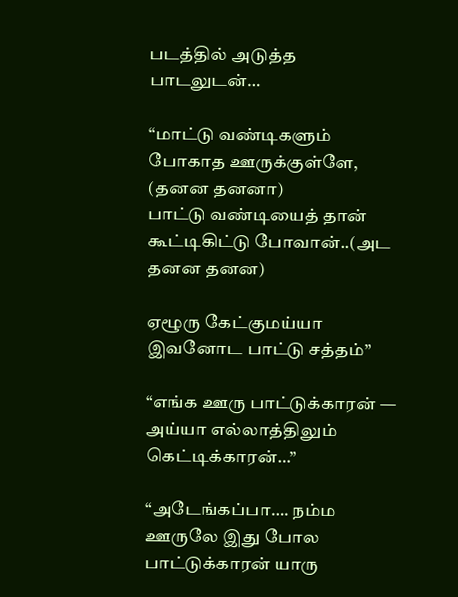படத்தில் அடுத்த பாடலுடன்…

“மாட்டு வண்டிகளும் போகாத ஊருக்குள்ளே, (தனன தனனா)
பாட்டு வண்டியைத் தான் கூட்டிகிட்டு போவான்..(அட தனன தனன)

ஏழூரு கேட்குமய்யா இவனோட பாட்டு சத்தம்”

“எங்க ஊரு பாட்டுக்காரன் — அய்யா எல்லாத்திலும் கெட்டிக்காரன்…”

“அடேங்கப்பா…. நம்ம ஊருலே இது போல பாட்டுக்காரன் யாரு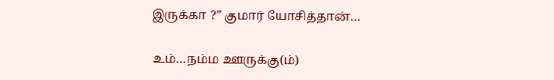இருக்கா ?” குமார் யோசித்தான்…

உம்…நம்ம ஊருக்கு(ம்)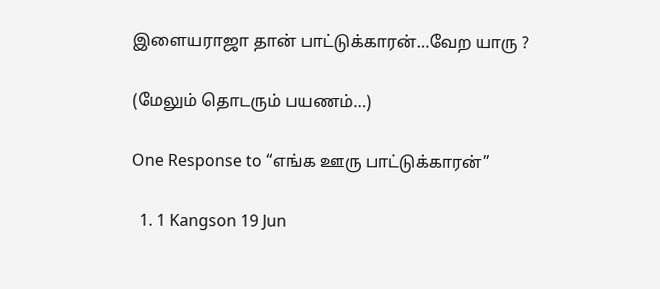இளையராஜா தான் பாட்டுக்காரன்…வேற யாரு ?

(மேலும் தொடரும் பயணம்…)

One Response to “எங்க ஊரு பாட்டுக்காரன்”

  1. 1 Kangson 19 Jun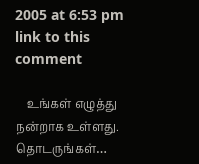2005 at 6:53 pm link to this comment

    உங்கள் எழுத்து நன்றாக உள்ளது. தொடருங்கள்…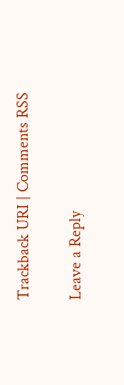Trackback URI | Comments RSS

Leave a Reply